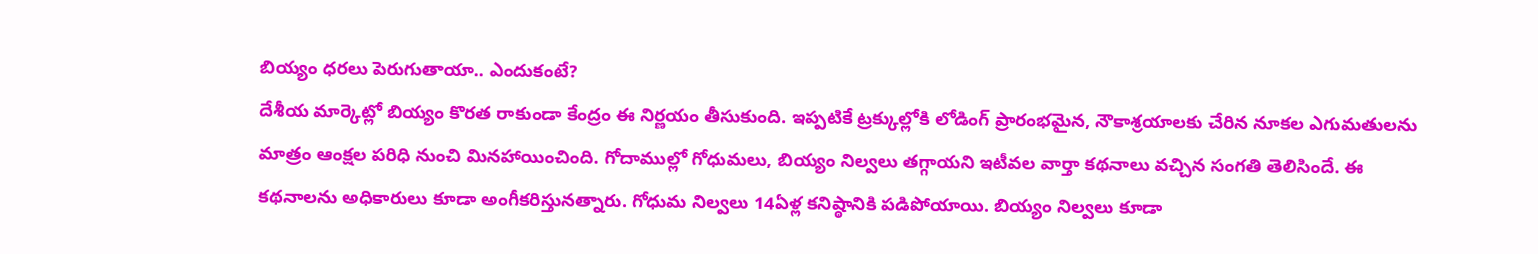బియ్యం ధరలు పెరుగుతాయా.. ఎందుకంటే?
దేశీయ మార్కెట్లో బియ్యం కొరత రాకుండా కేంద్రం ఈ నిర్ణయం తీసుకుంది. ఇప్పటికే ట్రక్కుల్లోకి లోడింగ్ ప్రారంభమైన, నౌకాశ్రయాలకు చేరిన నూకల ఎగుమతులను మాత్రం ఆంక్షల పరిధి నుంచి మినహాయించింది. గోదాముల్లో గోధుమలు, బియ్యం నిల్వలు తగ్గాయని ఇటీవల వార్తా కథనాలు వచ్చిన సంగతి తెలిసిందే. ఈ కథనాలను అధికారులు కూడా అంగీకరిస్తునత్నారు. గోధుమ నిల్వలు 14ఏళ్ల కనిష్ఠానికి పడిపోయాయి. బియ్యం నిల్వలు కూడా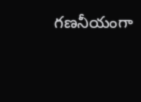గణనీయంగా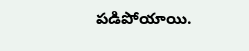పడిపోయాయి.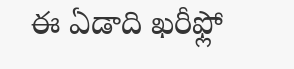ఈ ఏడాది ఖరీఫ్లో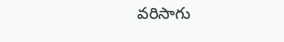వరిసాగు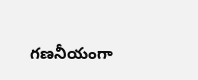గణనీయంగా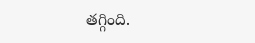తగ్గింది.